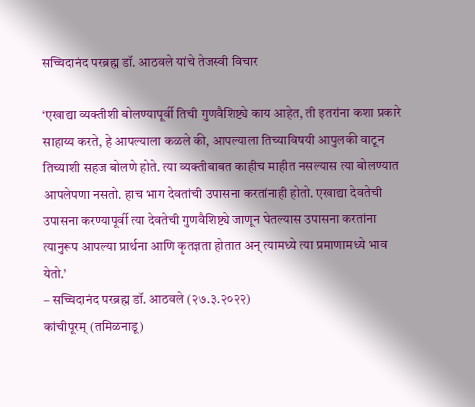सच्चिदानंद परब्रह्म डॉ. आठवले यांचे तेजस्वी विचार

‘एखाद्या व्यक्तीशी बोलण्यापूर्वी तिची गुणवैशिष्ट्ये काय आहेत, ती इतरांना कशा प्रकारे साहाय्य करते, हे आपल्याला कळले की, आपल्याला तिच्याविषयी आपुलकी वाटून तिच्याशी सहज बोलणे होते. त्या व्यक्तीबाबत काहीच माहीत नसल्यास त्या बोलण्यात आपलेपणा नसतो. हाच भाग देवतांची उपासना करतांनाही होतो. एखाद्या देवतेची उपासना करण्यापूर्वी त्या देवतेची गुणवैशिष्ट्ये जाणून घेतल्यास उपासना करतांना त्यानुरूप आपल्या प्रार्थना आणि कृतज्ञता होतात अन् त्यामध्ये त्या प्रमाणामध्ये भाव येतो.’
– सच्चिदानंद परब्रह्म डॉ. आठवले (२७.३.२०२२)
कांचीपूरम् (तमिळनाडू)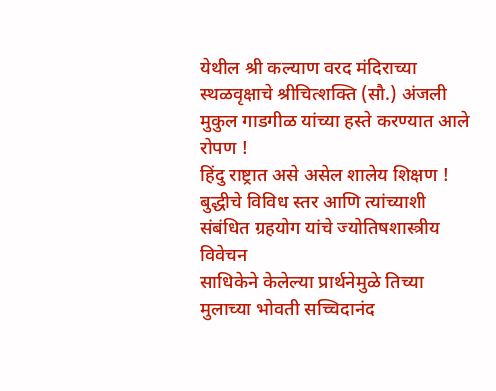येथील श्री कल्याण वरद मंदिराच्या स्थळवृक्षाचे श्रीचित्शक्ति (सौ.) अंजली मुकुल गाडगीळ यांच्या हस्ते करण्यात आले रोपण !
हिंदु राष्ट्रात असे असेल शालेय शिक्षण !
बुद्धीचे विविध स्तर आणि त्यांच्याशी संबंधित ग्रहयोग यांचे ज्योतिषशास्त्रीय विवेचन
साधिकेने केलेल्या प्रार्थनेमुळे तिच्या मुलाच्या भोवती सच्चिदानंद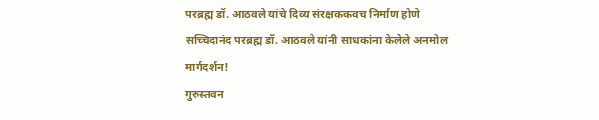परब्रह्म डॉ. आठवले यांचे दिव्य संरक्षककवच निर्माण होणे
सच्चिदानंद परब्रह्म डॉ. आठवले यांनी साधकांना केलेले अनमोल मार्गदर्शन!
गुरुस्तवन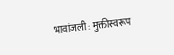भावांजली : मुक्तीस्वरूप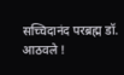सच्चिदानंद परब्रह्म डॉ. आठवले !